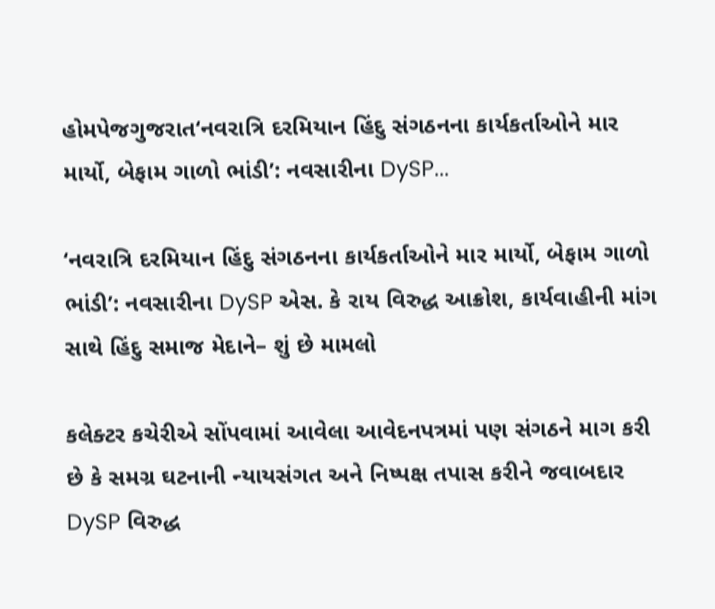હોમપેજગુજરાત‘નવરાત્રિ દરમિયાન હિંદુ સંગઠનના કાર્યકર્તાઓને માર માર્યો, બેફામ ગાળો ભાંડી’: નવસારીના DySP...

‘નવરાત્રિ દરમિયાન હિંદુ સંગઠનના કાર્યકર્તાઓને માર માર્યો, બેફામ ગાળો ભાંડી’: નવસારીના DySP એસ. કે રાય વિરુદ્ધ આક્રોશ, કાર્યવાહીની માંગ સાથે હિંદુ સમાજ મેદાને– શું છે મામલો

કલેક્ટર કચેરીએ સોંપવામાં આવેલા આવેદનપત્રમાં પણ સંગઠને માગ કરી છે કે સમગ્ર ઘટનાની ન્યાયસંગત અને નિષ્પક્ષ તપાસ કરીને જવાબદાર DySP વિરુદ્ધ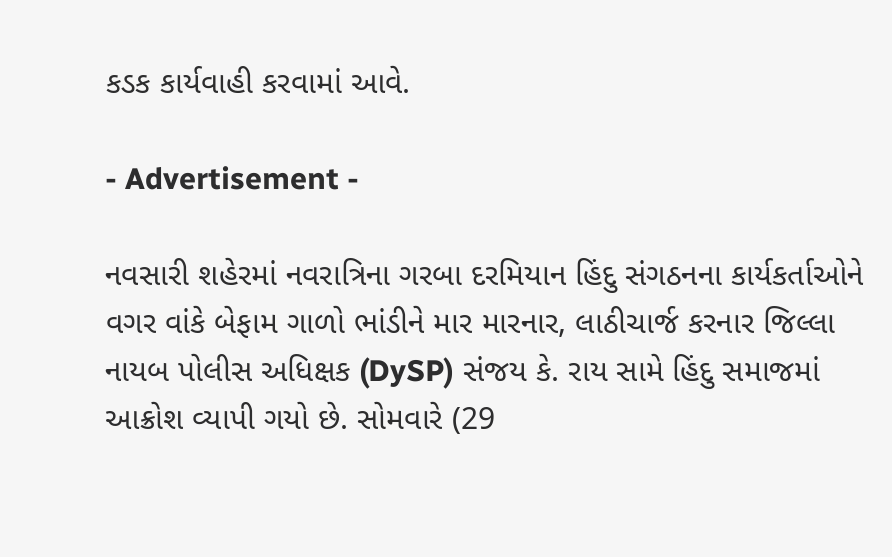કડક કાર્યવાહી કરવામાં આવે.

- Advertisement -

નવસારી શહેરમાં નવરાત્રિના ગરબા દરમિયાન હિંદુ સંગઠનના કાર્યકર્તાઓને વગર વાંકે બેફામ ગાળો ભાંડીને માર મારનાર, લાઠીચાર્જ કરનાર જિલ્લા નાયબ પોલીસ અધિક્ષક (DySP) સંજય કે. રાય સામે હિંદુ સમાજમાં આક્રોશ વ્યાપી ગયો છે. સોમવારે (29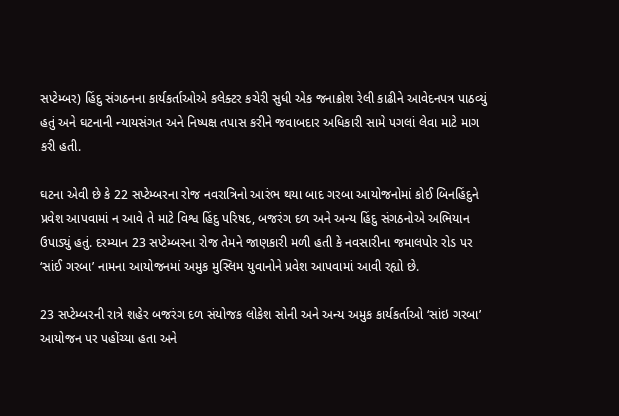સપ્ટેમ્બર) હિંદુ સંગઠનના કાર્યકર્તાઓએ કલેક્ટર કચેરી સુધી એક જનાક્રોશ રેલી કાઢીને આવેદનપત્ર પાઠવ્યું હતું અને ઘટનાની ન્યાયસંગત અને નિષ્પક્ષ તપાસ કરીને જવાબદાર અધિકારી સામે પગલાં લેવા માટે માગ કરી હતી.

ઘટના એવી છે કે 22 સપ્ટેમ્બરના રોજ નવરાત્રિનો આરંભ થયા બાદ ગરબા આયોજનોમાં કોઈ બિનહિંદુને પ્રવેશ આપવામાં ન આવે તે માટે વિશ્વ હિંદુ પરિષદ, બજરંગ દળ અને અન્ય હિંદુ સંગઠનોએ અભિયાન ઉપાડ્યું હતું. દરમ્યાન 23 સપ્ટેમ્બરના રોજ તેમને જાણકારી મળી હતી કે નવસારીના જમાલપોર રોડ પર ‘સાંઈ ગરબા’ નામના આયોજનમાં અમુક મુસ્લિમ યુવાનોને પ્રવેશ આપવામાં આવી રહ્યો છે.

23 સપ્ટેમ્બરની રાત્રે શહેર બજરંગ દળ સંયોજક લોકેશ સોની અને અન્ય અમુક કાર્યકર્તાઓ ‘સાંઇ ગરબા’ આયોજન પર પહોંચ્યા હતા અને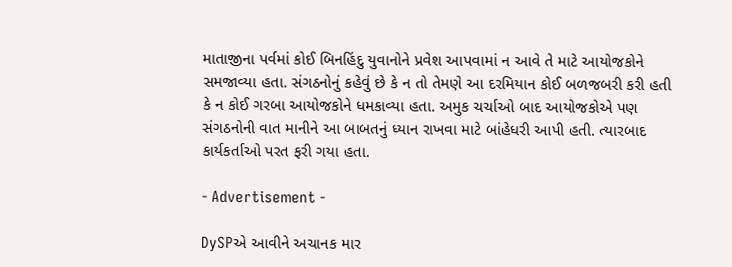માતાજીના પર્વમાં કોઈ બિનહિંદુ યુવાનોને પ્રવેશ આપવામાં ન આવે તે માટે આયોજકોને સમજાવ્યા હતા. સંગઠનોનું કહેવું છે કે ન તો તેમણે આ દરમિયાન કોઈ બળજબરી કરી હતી કે ન કોઈ ગરબા આયોજકોને ધમકાવ્યા હતા. અમુક ચર્ચાઓ બાદ આયોજકોએ પણ સંગઠનોની વાત માનીને આ બાબતનું ધ્યાન રાખવા માટે બાંહેધરી આપી હતી. ત્યારબાદ કાર્યકર્તાઓ પરત ફરી ગયા હતા.

- Advertisement -

DySPએ આવીને અચાનક માર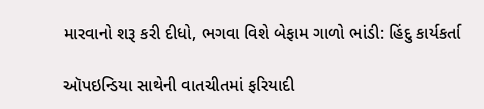મારવાનો શરૂ કરી દીધો, ભગવા વિશે બેફામ ગાળો ભાંડી: હિંદુ કાર્યકર્તા

ઑપઇન્ડિયા સાથેની વાતચીતમાં ફરિયાદી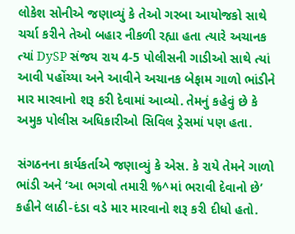લોકેશ સોનીએ જણાવ્યું કે તેઓ ગરબા આયોજકો સાથે ચર્ચા કરીને તેઓ બહાર નીકળી રહ્યા હતા ત્યારે અચાનક ત્યાં DySP સંજય રાય 4-5 પોલીસની ગાડીઓ સાથે ત્યાં આવી પહોંચ્યા અને આવીને અચાનક બેફામ ગાળો ભાંડીને માર મારવાનો શરૂ કરી દેવામાં આવ્યો. તેમનું કહેવું છે કે અમુક પોલીસ અધિકારીઓ સિવિલ ડ્રેસમાં પણ હતા.

સંગઠનના કાર્યકર્તાએ જણાવ્યું કે એસ. કે રાયે તેમને ગાળો ભાંડી અને ‘આ ભગવો તમારી %^માં ભરાવી દેવાનો છે’ કહીને લાઠી-દંડા વડે માર મારવાનો શરૂ કરી દીધો હતો.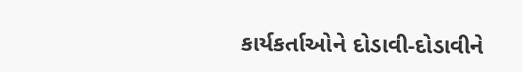કાર્યકર્તાઓને દોડાવી-દોડાવીને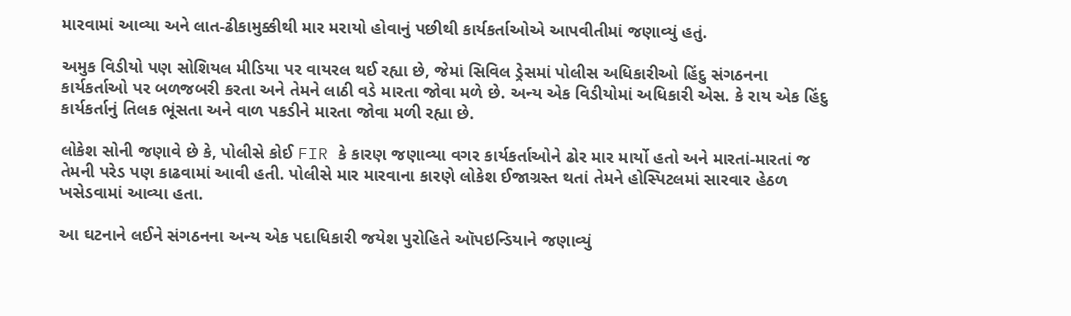મારવામાં આવ્યા અને લાત-ઢીકામુક્કીથી માર મરાયો હોવાનું પછીથી કાર્યકર્તાઓએ આપવીતીમાં જણાવ્યું હતું.

અમુક વિડીયો પણ સોશિયલ મીડિયા પર વાયરલ થઈ રહ્યા છે, જેમાં સિવિલ ડ્રેસમાં પોલીસ અધિકારીઓ હિંદુ સંગઠનના કાર્યકર્તાઓ પર બળજબરી કરતા અને તેમને લાઠી વડે મારતા જોવા મળે છે. અન્ય એક વિડીયોમાં અધિકારી એસ. કે રાય એક હિંદુ કાર્યકર્તાનું તિલક ભૂંસતા અને વાળ પકડીને મારતા જોવા મળી રહ્યા છે.

લોકેશ સોની જણાવે છે કે, પોલીસે કોઈ FIR કે કારણ જણાવ્યા વગર કાર્યકર્તાઓને ઢોર માર માર્યો હતો અને મારતાં-મારતાં જ તેમની પરેડ પણ કાઢવામાં આવી હતી. પોલીસે માર મારવાના કારણે લોકેશ ઈજાગ્રસ્ત થતાં તેમને હોસ્પિટલમાં સારવાર હેઠળ ખસેડવામાં આવ્યા હતા.

આ ઘટનાને લઈને સંગઠનના અન્ય એક પદાધિકારી જયેશ પુરોહિતે ઑપઇન્ડિયાને જણાવ્યું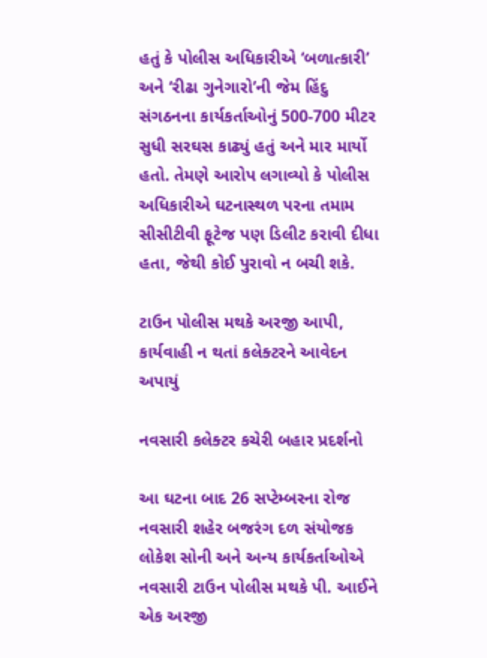હતું કે પોલીસ અધિકારીએ ‘બળાત્કારી’ અને ‘રીઢા ગુનેગારો’ની જેમ હિંદુ સંગઠનના કાર્યકર્તાઓનું 500-700 મીટર સુધી સરઘસ કાઢ્યું હતું અને માર માર્યો હતો. તેમણે આરોપ લગાવ્યો કે પોલીસ અધિકારીએ ઘટનાસ્થળ પરના તમામ સીસીટીવી ફૂટેજ પણ ડિલીટ કરાવી દીધા હતા, જેથી કોઈ પુરાવો ન બચી શકે.

ટાઉન પોલીસ મથકે અરજી આપી, કાર્યવાહી ન થતાં કલેક્ટરને આવેદન અપાયું

નવસારી કલેક્ટર કચેરી બહાર પ્રદર્શનો

આ ઘટના બાદ 26 સપ્ટેમ્બરના રોજ નવસારી શહેર બજરંગ દળ સંયોજક લોકેશ સોની અને અન્ય કાર્યકર્તાઓએ નવસારી ટાઉન પોલીસ મથકે પી. આઈને એક અરજી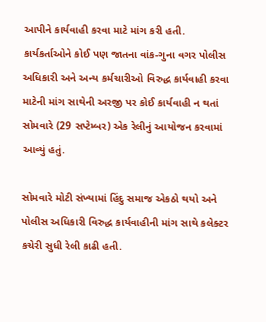આપીને કાર્યવાહી કરવા માટે માંગ કરી હતી. કાર્યકર્તાઓને કોઈ પણ જાતના વાંક-ગુના વગર પોલીસ અધિકારી અને અન્ય કર્મચારીઓ વિરુદ્ધ કાર્યવાહી કરવા માટેની માંગ સાથેની અરજી પર કોઈ કાર્યવાહી ન થતાં સોમવારે (29 સપ્ટેમ્બર) એક રેલીનું આયોજન કરવામાં આવ્યું હતું.

સોમવારે મોટી સંખ્યામાં હિંદુ સમાજ એકઠો થયો અને પોલીસ અધિકારી વિરુદ્ધ કાર્યવાહીની માંગ સાથે કલેક્ટર કચેરી સુધી રેલી કાઢી હતી.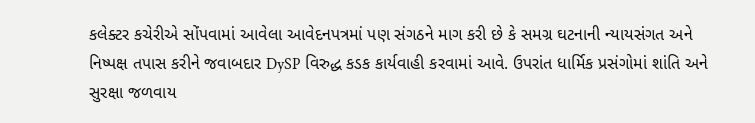કલેક્ટર કચેરીએ સોંપવામાં આવેલા આવેદનપત્રમાં પણ સંગઠને માગ કરી છે કે સમગ્ર ઘટનાની ન્યાયસંગત અને નિષ્પક્ષ તપાસ કરીને જવાબદાર DySP વિરુદ્ધ કડક કાર્યવાહી કરવામાં આવે. ઉપરાંત ધાર્મિક પ્રસંગોમાં શાંતિ અને સુરક્ષા જળવાય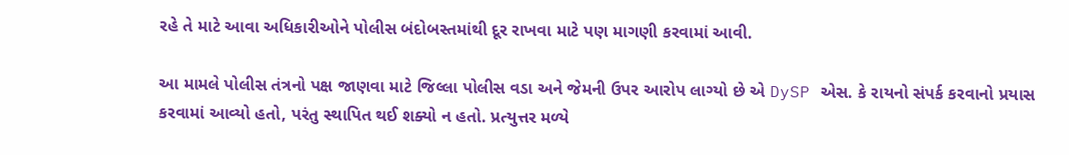રહે તે માટે આવા અધિકારીઓને પોલીસ બંદોબસ્તમાંથી દૂર રાખવા માટે પણ માગણી કરવામાં આવી.

આ મામલે પોલીસ તંત્રનો પક્ષ જાણવા માટે જિલ્લા પોલીસ વડા અને જેમની ઉપર આરોપ લાગ્યો છે એ DySP એસ. કે રાયનો સંપર્ક કરવાનો પ્રયાસ કરવામાં આવ્યો હતો, પરંતુ સ્થાપિત થઈ શક્યો ન હતો. પ્રત્યુત્તર મળ્યે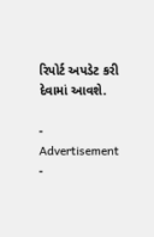રિપોર્ટ અપડેટ કરી દેવામાં આવશે.

- Advertisement -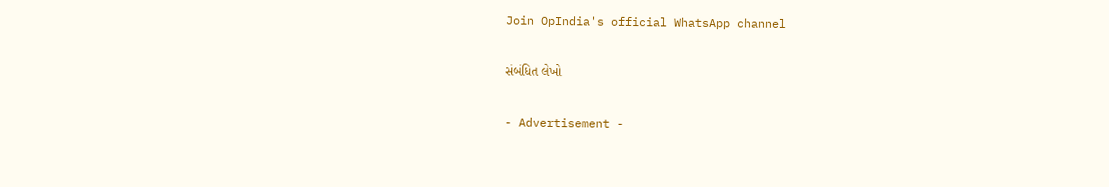Join OpIndia's official WhatsApp channel

સંબંધિત લેખો

- Advertisement -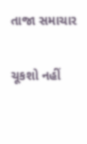તાજા સમાચાર

ચૂકશો નહીં